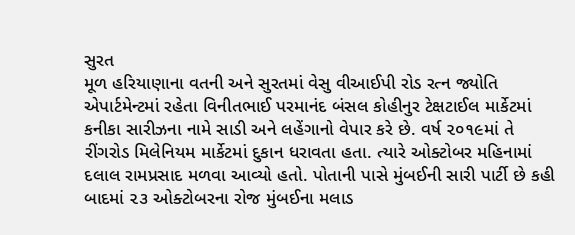સુરત
મૂળ હરિયાણાના વતની અને સુરતમાં વેસુ વીઆઈપી રોડ રત્ન જ્યોતિ એપાર્ટમેન્ટમાં રહેતા વિનીતભાઈ પરમાનંદ બંસલ કોહીનુર ટેક્ષટાઈલ માર્કેટમાં કનીકા સારીઝના નામે સાડી અને લહેંગાનો વેપાર કરે છે. વર્ષ ૨૦૧૯માં તે રીંગરોડ મિલેનિયમ માર્કેટમાં દુકાન ધરાવતા હતા. ત્યારે ઓક્ટોબર મહિનામાં દલાલ રામપ્રસાદ મળવા આવ્યો હતો. પોતાની પાસે મુંબઈની સારી પાર્ટી છે કહી બાદમાં ૨૩ ઓક્ટોબરના રોજ મુંબઈના મલાડ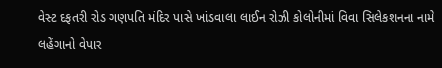વેસ્ટ દફતરી રોડ ગણપતિ મંદિર પાસે ખાંડવાલા લાઈન રોઝી કોલોનીમાં વિવા સિલેકશનના નામે લહેંગાનો વેપાર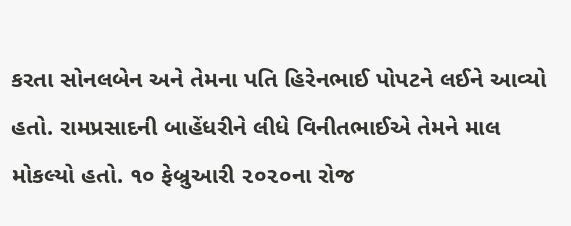કરતા સોનલબેન અને તેમના પતિ હિરેનભાઈ પોપટને લઈને આવ્યો હતો. રામપ્રસાદની બાહેંધરીને લીધે વિનીતભાઈએ તેમને માલ મોકલ્યો હતો. ૧૦ ફેબ્રુઆરી ૨૦૨૦ના રોજ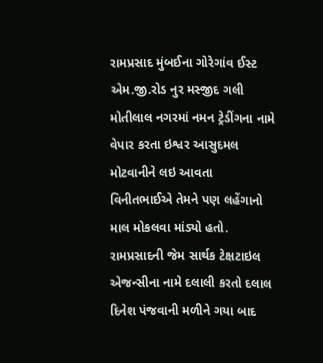રામપ્રસાદ મુંબઈના ગોરેગાંવ ઈસ્ટ એમ.જી.રોડ નુર મસ્જીદ ગલી મોતીલાલ નગરમાં નમન ટ્રેડીંગના નામે વેપાર કરતા ઇશ્વર આસુદમલ મોટવાનીને લઇ આવતા વિનીતભાઈએ તેમને પણ લહેંગાનો માલ મોકલવા માંડ્યો હતો. રામપ્રસાદની જેમ સાર્થક ટેક્ષટાઇલ એજન્સીના નામે દલાલી કરતો દલાલ દિનેશ પંજવાની મળીને ગયા બાદ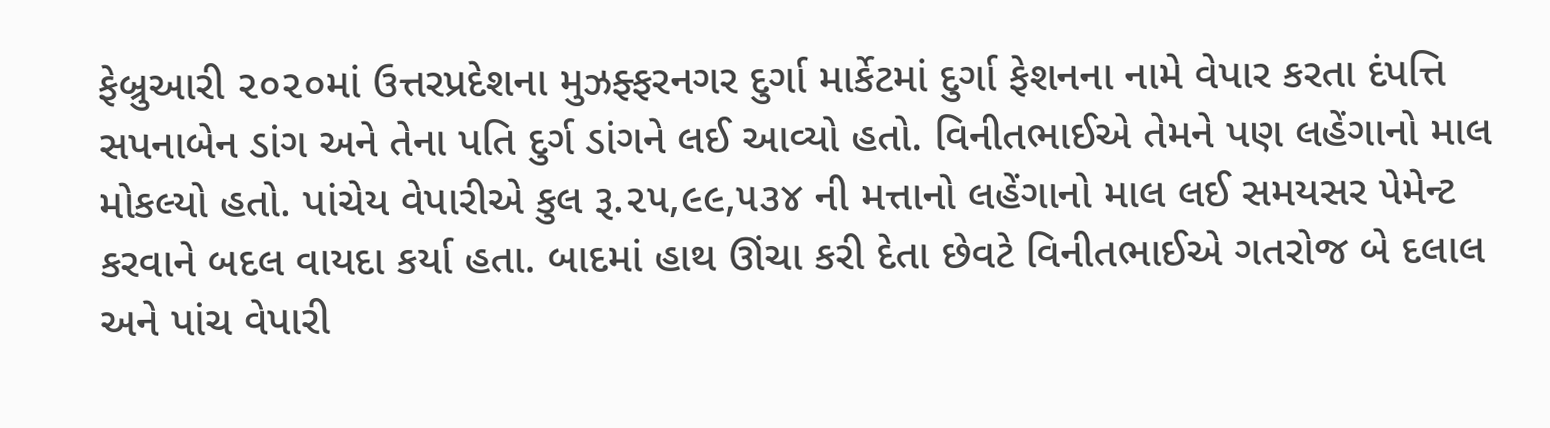ફેબ્રુઆરી ૨૦૨૦માં ઉત્તરપ્રદેશના મુઝફ્ફરનગર દુર્ગા માર્કેટમાં દુર્ગા ફેશનના નામે વેપાર કરતા દંપત્તિ સપનાબેન ડાંગ અને તેના પતિ દુર્ગ ડાંગને લઈ આવ્યો હતો. વિનીતભાઈએ તેમને પણ લહેંગાનો માલ મોકલ્યો હતો. પાંચેય વેપારીએ કુલ રૂ.૨૫,૯૯,૫૩૪ ની મત્તાનો લહેંગાનો માલ લઈ સમયસર પેમેન્ટ કરવાને બદલ વાયદા કર્યા હતા. બાદમાં હાથ ઊંચા કરી દેતા છેવટે વિનીતભાઈએ ગતરોજ બે દલાલ અને પાંચ વેપારી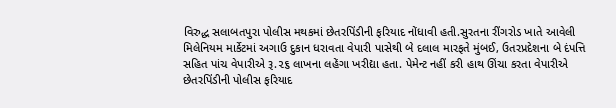વિરુદ્ધ સલાબતપુરા પોલીસ મથકમાં છેતરપિંડીની ફરિયાદ નોંધાવી હતી.સુરતના રીંગરોડ ખાતે આવેલી મિલેનિયમ માર્કેટમાં અગાઉ દુકાન ધરાવતા વેપારી પાસેથી બે દલાલ મારફતે મુંબઈ, ઉતરપ્રદેશના બે દંપત્તિ સહિત પાંચ વેપારીએ રૂ.૨૬ લાખના લહેંગા ખરીદ્યા હતા. પેમેન્ટ નહીં કરી હાથ ઊંચા કરતા વેપારીએ છેતરપિંડીની પોલીસ ફરિયાદ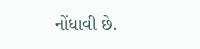નોંધાવી છે.